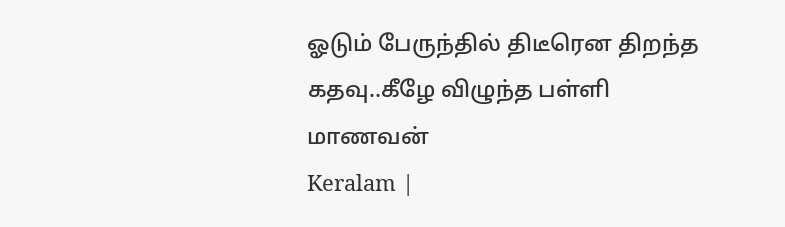ஓடும் பேருந்தில் திடீரென திறந்த கதவு..கீழே விழுந்த பள்ளி மாணவன்
Keralam |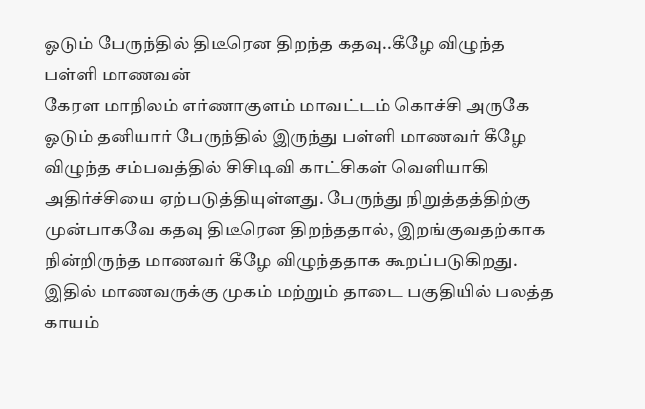ஓடும் பேருந்தில் திடீரென திறந்த கதவு..கீழே விழுந்த பள்ளி மாணவன்
கேரள மாநிலம் எர்ணாகுளம் மாவட்டம் கொச்சி அருகே ஓடும் தனியார் பேருந்தில் இருந்து பள்ளி மாணவர் கீழே விழுந்த சம்பவத்தில் சிசிடிவி காட்சிகள் வெளியாகி அதிர்ச்சியை ஏற்படுத்தியுள்ளது. பேருந்து நிறுத்தத்திற்கு முன்பாகவே கதவு திடீரென திறந்ததால், இறங்குவதற்காக நின்றிருந்த மாணவர் கீழே விழுந்ததாக கூறப்படுகிறது. இதில் மாணவருக்கு முகம் மற்றும் தாடை பகுதியில் பலத்த காயம்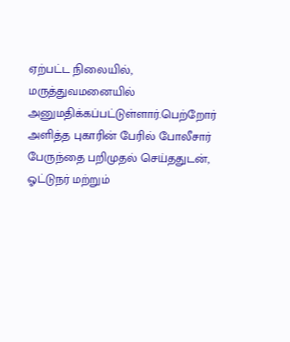ஏற்பட்ட நிலையில், மருத்துவமனையில் அனுமதிக்கப்பட்டுள்ளார்.பெற்றோர் அளித்த புகாரின் பேரில் போலீசார் பேருந்தை பறிமுதல் செய்ததுடன், ஓட்டுநர் மற்றும்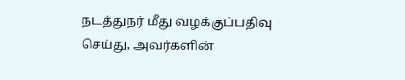நடத்துநர் மீது வழக்குப்பதிவு செய்து, அவர்களின்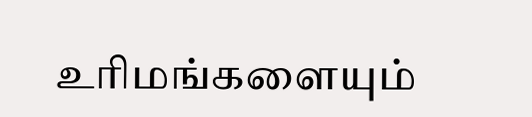உரிமங்களையும்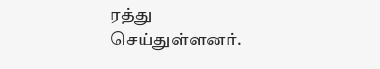ரத்து செய்துள்ளனர்.